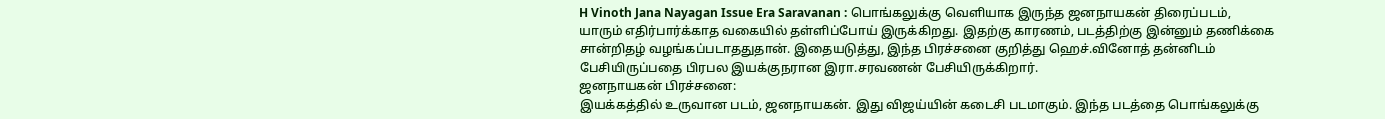H Vinoth Jana Nayagan Issue Era Saravanan : பொங்கலுக்கு வெளியாக இருந்த ஜனநாயகன் திரைப்படம், யாரும் எதிர்பார்க்காத வகையில் தள்ளிப்போய் இருக்கிறது. இதற்கு காரணம், படத்திற்கு இன்னும் தணிக்கை சான்றிதழ் வழங்கப்படாததுதான். இதையடுத்து, இந்த பிரச்சனை குறித்து ஹெச்.வினோத் தன்னிடம் பேசியிருப்பதை பிரபல இயக்குநரான இரா.சரவணன் பேசியிருக்கிறார்.
ஜனநாயகன் பிரச்சனை:
இயக்கத்தில் உருவான படம், ஜனநாயகன். இது விஜய்யின் கடைசி படமாகும். இந்த படத்தை பொங்கலுக்கு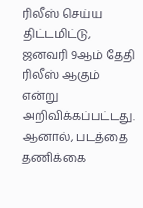ரிலீஸ் செய்ய திட்டமிட்டு, ஜனவரி 9ஆம் தேதி ரிலீஸ் ஆகும் என்று அறிவிக்கப்பட்டது. ஆனால், படத்தை தணிக்கை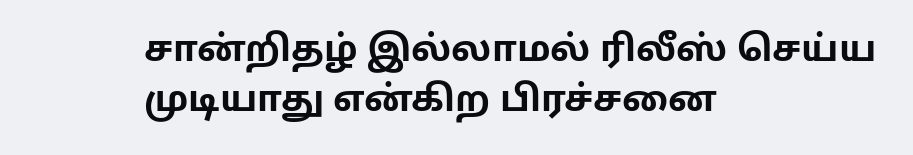சான்றிதழ் இல்லாமல் ரிலீஸ் செய்ய முடியாது என்கிற பிரச்சனை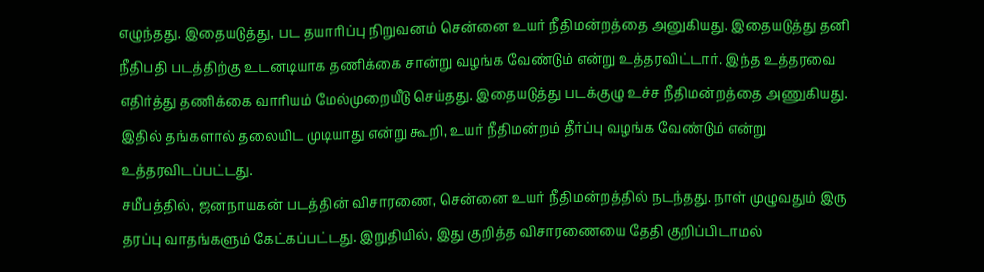எழுந்தது. இதையடுத்து, பட தயாரிப்பு நிறுவனம் சென்னை உயர் நீதிமன்றத்தை அனுகியது. இதையடுத்து தனி நீதிபதி படத்திற்கு உடனடியாக தணிக்கை சான்று வழங்க வேண்டும் என்று உத்தரவிட்டார். இந்த உத்தரவை எதிர்த்து தணிக்கை வாரியம் மேல்முறையீடு செய்தது. இதையடுத்து படக்குழு உச்ச நீதிமன்றத்தை அணுகியது. இதில் தங்களால் தலையிட முடியாது என்று கூறி, உயர் நீதிமன்றம் தீர்ப்பு வழங்க வேண்டும் என்று உத்தரவிடப்பட்டது.
சமீபத்தில், ஜனநாயகன் படத்தின் விசாரணை, சென்னை உயர் நீதிமன்றத்தில் நடந்தது. நாள் முழுவதும் இரு தரப்பு வாதங்களும் கேட்கப்பட்டது. இறுதியில், இது குறித்த விசாரணையை தேதி குறிப்பிடாமல்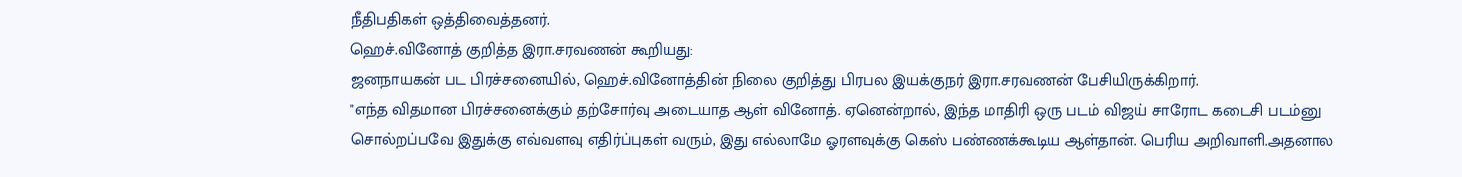நீதிபதிகள் ஒத்திவைத்தனர்.
ஹெச்.வினோத் குறித்த இரா.சரவணன் கூறியது:
ஜனநாயகன் பட பிரச்சனையில், ஹெச்.வினோத்தின் நிலை குறித்து பிரபல இயக்குநர் இரா.சரவணன் பேசியிருக்கிறார்.
"எந்த விதமான பிரச்சனைக்கும் தற்சோர்வு அடையாத ஆள் வினோத். ஏனென்றால், இந்த மாதிரி ஒரு படம் விஜய் சாரோட கடைசி படம்னு சொல்றப்பவே இதுக்கு எவ்வளவு எதிர்ப்புகள் வரும், இது எல்லாமே ஓரளவுக்கு கெஸ் பண்ணக்கூடிய ஆள்தான். பெரிய அறிவாளி.அதனால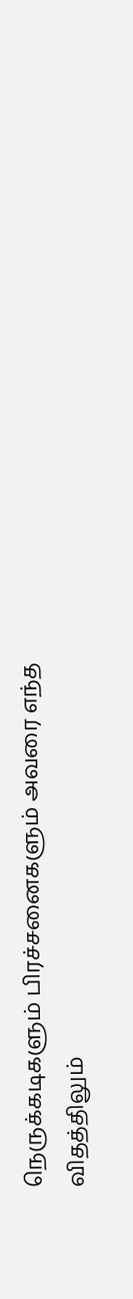நெருக்கடிகளும் பிரச்சனைகளும் அவரை எந்த விதத்திலும்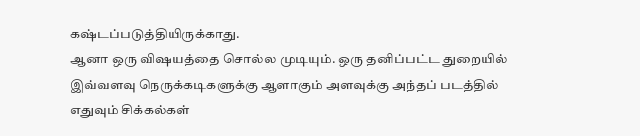கஷ்டப்படுத்தியிருக்காது.
ஆனா ஒரு விஷயத்தை சொல்ல முடியும். ஒரு தனிப்பட்ட துறையில் இவ்வளவு நெருக்கடிகளுக்கு ஆளாகும் அளவுக்கு அந்தப் படத்தில் எதுவும் சிக்கல்கள்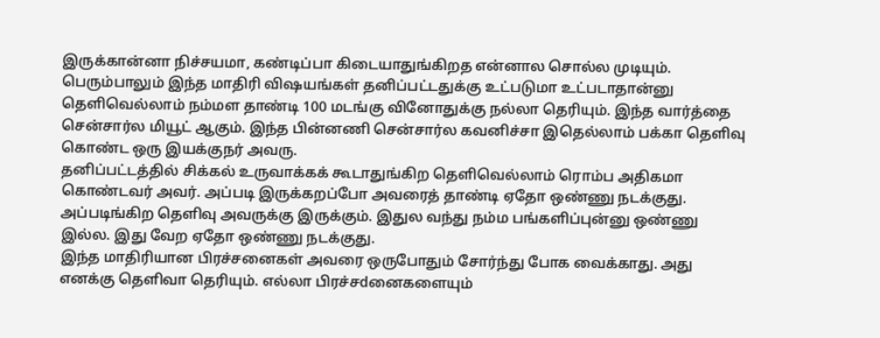இருக்கான்னா நிச்சயமா, கண்டிப்பா கிடையாதுங்கிறத என்னால சொல்ல முடியும்.
பெரும்பாலும் இந்த மாதிரி விஷயங்கள் தனிப்பட்டதுக்கு உட்படுமா உட்படாதான்னு தெளிவெல்லாம் நம்மள தாண்டி 100 மடங்கு வினோதுக்கு நல்லா தெரியும். இந்த வார்த்தை சென்சார்ல மியூட் ஆகும். இந்த பின்னணி சென்சார்ல கவனிச்சா இதெல்லாம் பக்கா தெளிவு கொண்ட ஒரு இயக்குநர் அவரு.
தனிப்பட்டத்தில் சிக்கல் உருவாக்கக் கூடாதுங்கிற தெளிவெல்லாம் ரொம்ப அதிகமா கொண்டவர் அவர். அப்படி இருக்கறப்போ அவரைத் தாண்டி ஏதோ ஒண்ணு நடக்குது. அப்படிங்கிற தெளிவு அவருக்கு இருக்கும். இதுல வந்து நம்ம பங்களிப்புன்னு ஒண்ணு இல்ல. இது வேற ஏதோ ஒண்ணு நடக்குது.
இந்த மாதிரியான பிரச்சனைகள் அவரை ஒருபோதும் சோர்ந்து போக வைக்காது. அது எனக்கு தெளிவா தெரியும். எல்லா பிரச்சdனைகளையும்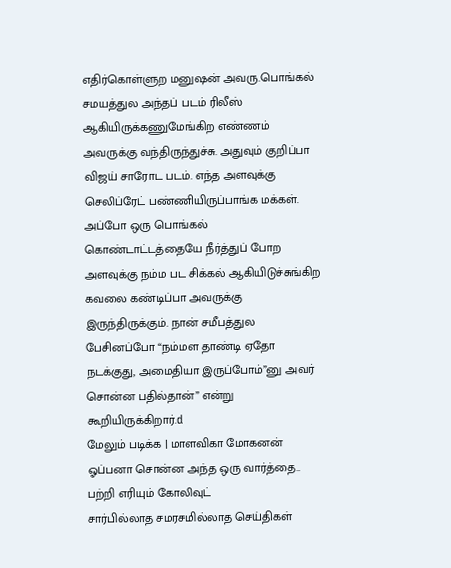எதிர்கொள்ளுற மனுஷன் அவரு.பொங்கல் சமயத்துல அந்தப் படம் ரிலீஸ் ஆகியிருக்கணுமேங்கிற எண்ணம் அவருக்கு வந்திருந்துச்சு. அதுவும் குறிப்பா விஜய் சாரோட படம். எந்த அளவுக்கு செலிப்ரேட் பண்ணியிருப்பாங்க மக்கள்.
அப்போ ஒரு பொங்கல் கொண்டாட்டத்தையே நீர்த்துப் போற அளவுக்கு நம்ம பட சிக்கல் ஆகியிடுச்சுங்கிற கவலை கண்டிப்பா அவருக்கு இருந்திருக்கும். நான் சமீபத்துல பேசினப்போ “நம்மள தாண்டி ஏதோ நடக்குது, அமைதியா இருப்போம்”னு அவர் சொன்ன பதில்தான்” என்று கூறியிருக்கிறார்.d
மேலும் படிக்க | மாளவிகா மோகனன் ஓப்பனா சொன்ன அந்த ஒரு வார்த்தை.. பற்றி எரியும் கோலிவுட்
சார்பில்லாத சமரசமில்லாத செய்திகள்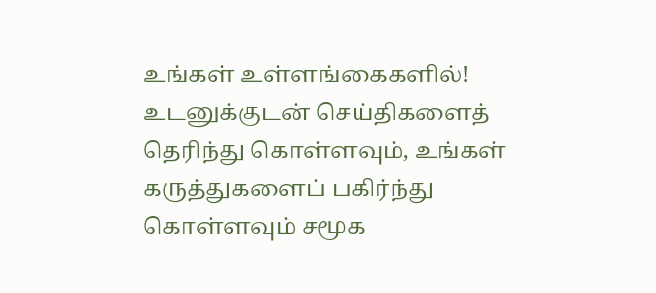உங்கள் உள்ளங்கைகளில்!
உடனுக்குடன் செய்திகளைத் தெரிந்து கொள்ளவும், உங்கள் கருத்துகளைப் பகிர்ந்து கொள்ளவும் சமூக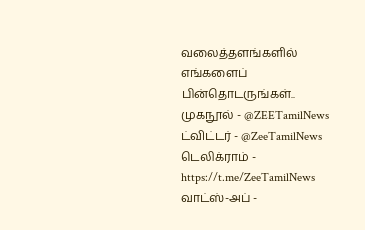வலைத்தளங்களில் எங்களைப் பின்தொடருங்கள்..
முகநூல் - @ZEETamilNews
ட்விட்டர் - @ZeeTamilNews
டெலிக்ராம் - https://t.me/ZeeTamilNews
வாட்ஸ்-அப் -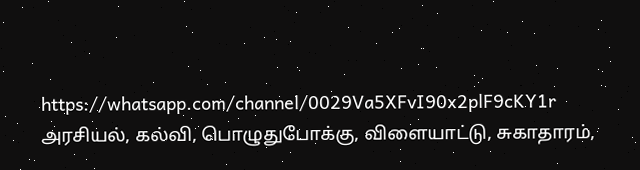https://whatsapp.com/channel/0029Va5XFvI90x2plF9cKY1r
அரசியல், கல்வி, பொழுதுபோக்கு, விளையாட்டு, சுகாதாரம்,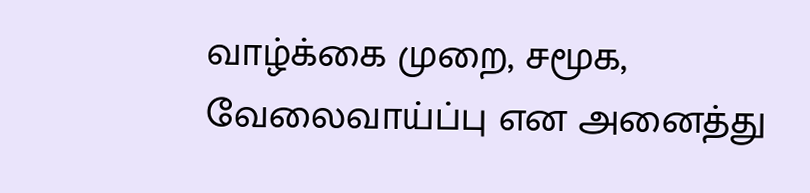வாழ்க்கை முறை, சமூக, வேலைவாய்ப்பு என அனைத்து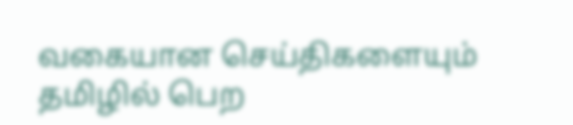வகையான செய்திகளையும் தமிழில் பெற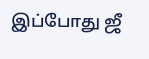இப்போது ஜீ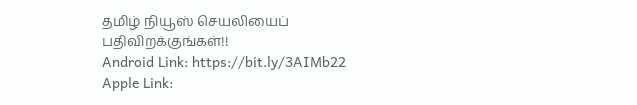தமிழ் நியூஸ் செயலியைப் பதிவிறக்குங்கள்!!
Android Link: https://bit.ly/3AIMb22
Apple Link: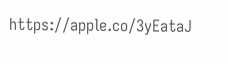https://apple.co/3yEataJ